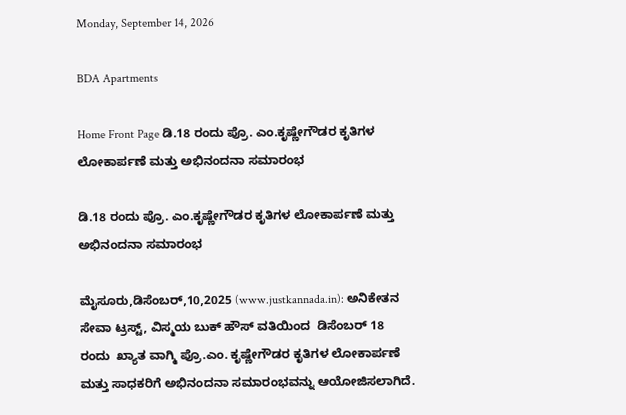Monday, September 14, 2026

BDA Apartments

Home Front Page ಡಿ.18 ರಂದು ಪ್ರೊ. ಎಂ.ಕೃಷ್ಣೇಗೌಡರ ಕೃತಿಗಳ ಲೋಕಾರ್ಪಣೆ ಮತ್ತು ಅಭಿನಂದನಾ ಸಮಾರಂಭ

ಡಿ.18 ರಂದು ಪ್ರೊ. ಎಂ.ಕೃಷ್ಣೇಗೌಡರ ಕೃತಿಗಳ ಲೋಕಾರ್ಪಣೆ ಮತ್ತು ಅಭಿನಂದನಾ ಸಮಾರಂಭ

ಮೈಸೂರು,ಡಿಸೆಂಬರ್,10,2025 (www.justkannada.in): ಅನಿಕೇತನ ಸೇವಾ ಟ್ರಸ್ಟ್, ವಿಸ್ಮಯ ಬುಕ್ ಹೌಸ್ ವತಿಯಿಂದ  ಡಿಸೆಂಬರ್ 18 ರಂದು  ಖ್ಯಾತ ವಾಗ್ಮಿ ಪ್ರೊ.ಎಂ. ಕೃಷ್ಣೇಗೌಡರ ಕೃತಿಗಳ ಲೋಕಾರ್ಪಣೆ ಮತ್ತು ಸಾಧಕರಿಗೆ ಅಭಿನಂದನಾ ಸಮಾರಂಭವನ್ನು ಆಯೋಜಿಸಲಾಗಿದೆ.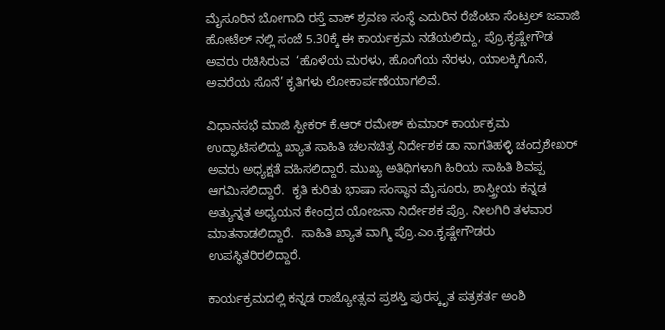ಮೈಸೂರಿನ ಬೋಗಾದಿ ರಸ್ತೆ ವಾಕ್ ಶ್ರವಣ ಸಂಸ್ಥೆ ಎದುರಿನ ರೆಜೆಂಟಾ ಸೆಂಟ್ರಲ್ ಜವಾಜಿ ಹೋಟೆಲ್ ನಲ್ಲಿ ಸಂಜೆ 5.30ಕ್ಕೆ ಈ ಕಾರ್ಯಕ್ರಮ ನಡೆಯಲಿದ್ದು, ಪ್ರೊ.ಕೃಷ್ಣೇಗೌಡ ಅವರು ರಚಿಸಿರುವ  ‘ಹೊಳೆಯ ಮರಳು, ಹೊಂಗೆಯ ನೆರಳು, ಯಾಲಕ್ಕಿಗೊನೆ, ಅವರೆಯ ಸೊನೆ’ ಕೃತಿಗಳು ಲೋಕಾರ್ಪಣೆಯಾಗಲಿವೆ.

ವಿಧಾನಸಭೆ ಮಾಜಿ ಸ್ಪೀಕರ್ ಕೆ.ಆರ್ ರಮೇಶ್ ಕುಮಾರ್ ಕಾರ್ಯಕ್ರಮ ಉದ್ಘಾಟಿಸಲಿದ್ದು ಖ್ಯಾತ ಸಾಹಿತಿ ಚಲನಚಿತ್ರ ನಿರ್ದೇಶಕ ಡಾ ನಾಗತಿಹಳ್ಳಿ ಚಂದ್ರಶೇಖರ್ ಅವರು ಅಧ್ಯಕ್ಷತೆ ವಹಿಸಲಿದ್ದಾರೆ. ಮುಖ್ಯ ಅತಿಥಿಗಳಾಗಿ ಹಿರಿಯ ಸಾಹಿತಿ ಶಿವಪ್ಪ ಆಗಮಿಸಲಿದ್ದಾರೆ.  ಕೃತಿ ಕುರಿತು ಭಾಷಾ ಸಂಸ್ಥಾನ ಮೈಸೂರು, ಶಾಸ್ತ್ರೀಯ ಕನ್ನಡ ಅತ್ಯುನ್ನತ ಅಧ್ಯಯನ ಕೇಂದ್ರದ ಯೋಜನಾ ನಿರ್ದೇಶಕ ಪ್ರೊ. ನೀಲಗಿರಿ ತಳವಾರ ಮಾತನಾಡಲಿದ್ದಾರೆ.  ಸಾಹಿತಿ ಖ್ಯಾತ ವಾಗ್ಮಿ ಪ್ರೊ.ಎಂ.ಕೃಷ್ಣೇಗೌಡರು ಉಪಸ್ಥಿತರಿರಲಿದ್ದಾರೆ.

ಕಾರ್ಯಕ್ರಮದಲ್ಲಿ ಕನ್ನಡ ರಾಜ್ಯೋತ್ಸವ ಪ್ರಶಸ್ತಿ ಪುರಸ್ಕೃತ ಪತ್ರಕರ್ತ ಅಂಶಿ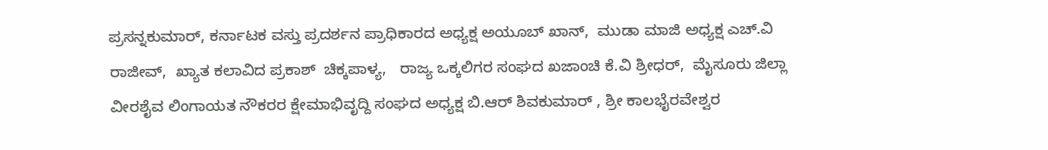ಪ್ರಸನ್ನಕುಮಾರ್, ಕರ್ನಾಟಕ ವಸ್ತು ಪ್ರದರ್ಶನ ಪ್ರಾಧಿಕಾರದ ಅಧ್ಯಕ್ಷ ಅಯೂಬ್ ಖಾನ್,  ಮುಡಾ ಮಾಜಿ ಅಧ್ಯಕ್ಷ ಎಚ್.ವಿ ರಾಜೀವ್,  ಖ್ಯಾತ ಕಲಾವಿದ ಪ್ರಕಾಶ್  ಚಿಕ್ಕಪಾಳ್ಯ,   ರಾಜ್ಯ ಒಕ್ಕಲಿಗರ ಸಂಘದ ಖಜಾಂಚಿ ಕೆ.ವಿ ಶ್ರೀಧರ್,  ಮೈಸೂರು ಜಿಲ್ಲಾ ವೀರಶೈವ ಲಿಂಗಾಯತ ನೌಕರರ ಕ್ಷೇಮಾಭಿವೃದ್ದಿ ಸಂಘದ ಅಧ್ಯಕ್ಷ ಬಿ.ಆರ್ ಶಿವಕುಮಾರ್ , ಶ್ರೀ ಕಾಲಭೈರವೇಶ್ವರ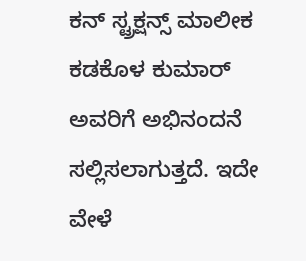ಕನ್ ಸ್ಟ್ರಕ್ಷನ್ಸ್ ಮಾಲೀಕ ಕಡಕೊಳ ಕುಮಾರ್ ಅವರಿಗೆ ಅಭಿನಂದನೆ ಸಲ್ಲಿಸಲಾಗುತ್ತದೆ. ಇದೇ ವೇಳೆ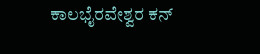ಕಾಲಭೈರವೇಶ್ವರ ಕನ್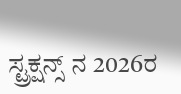ಸ್ಟ್ರಕ್ಷನ್ಸ್ ನ 2026ರ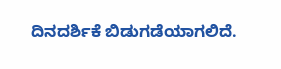ದಿನದರ್ಶಿಕೆ ಬಿಡುಗಡೆಯಾಗಲಿದೆ.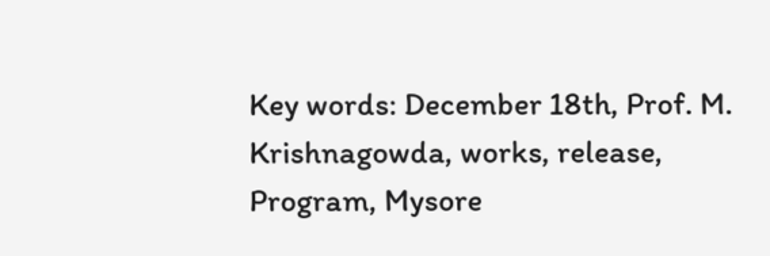Key words: December 18th, Prof. M. Krishnagowda, works, release, Program, Mysore